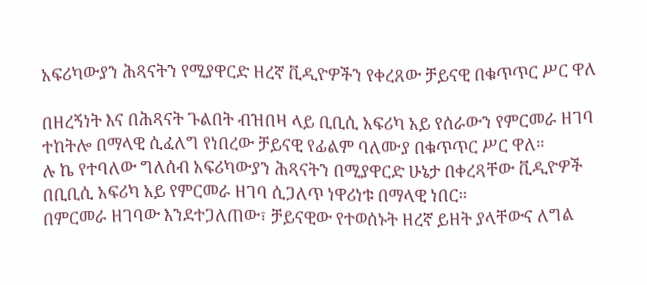አፍሪካውያን ሕጻናትን የሚያዋርድ ዘረኛ ቪዲዮዎችን የቀረጸው ቻይናዊ በቁጥጥር ሥር ዋለ

በዘረኝነት እና በሕጻናት ጉልበት ብዝበዛ ላይ ቢቢሲ አፍሪካ አይ የሰራውን የምርመራ ዘገባ ተከትሎ በማላዊ ሲፈለግ የነበረው ቻይናዊ የፊልም ባለሙያ በቁጥጥር ሥር ዋለ።
ሉ ኬ የተባለው ግለሰብ አፍሪካውያን ሕጻናትን በሚያዋርድ ሁኔታ በቀረጻቸው ቪዲዮዎች በቢቢሲ አፍሪካ አይ የምርመራ ዘገባ ሲጋለጥ ነዋሪነቱ በማላዊ ነበር።
በምርመራ ዘገባው እንደተጋለጠው፣ ቻይናዊው የተወሰኑት ዘረኛ ይዘት ያላቸውና ለግል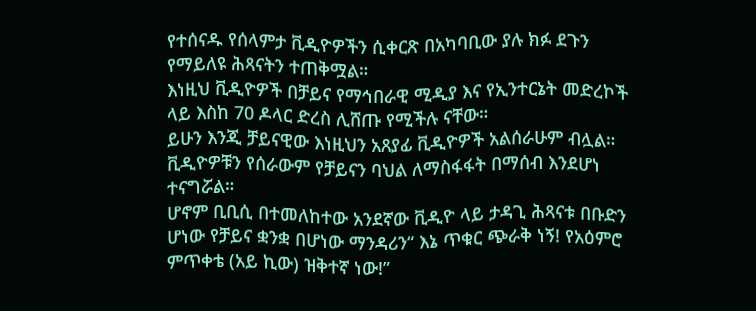የተሰናዱ የሰላምታ ቪዲዮዎችን ሲቀርጽ በአካባቢው ያሉ ክፉ ደጉን የማይለዩ ሕጻናትን ተጠቅሟል።
እነዚህ ቪዲዮዎች በቻይና የማኅበራዊ ሚዲያ እና የኢንተርኔት መድረኮች ላይ እስከ 70 ዶላር ድረስ ሊሸጡ የሚችሉ ናቸው።
ይሁን እንጂ ቻይናዊው እነዚህን አጸያፊ ቪዲዮዎች አልሰራሁም ብሏል። ቪዲዮዎቹን የሰራውም የቻይናን ባህል ለማስፋፋት በማሰብ እንደሆነ ተናግሯል።
ሆኖም ቢቢሲ በተመለከተው አንደኛው ቪዲዮ ላይ ታዳጊ ሕጻናቱ በቡድን ሆነው የቻይና ቋንቋ በሆነው ማንዳሪን“ እኔ ጥቁር ጭራቅ ነኝ! የአዕምሮ ምጥቀቴ (አይ ኪው) ዝቅተኛ ነው!”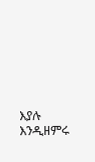እያሉ እንዲዘምሩ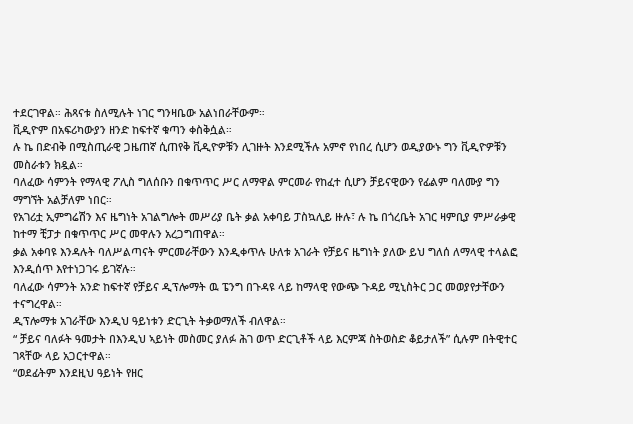ተደርገዋል። ሕጻናቱ ስለሚሉት ነገር ግንዛቤው አልነበራቸውም።
ቪዲዮም በአፍሪካውያን ዘንድ ከፍተኛ ቁጣን ቀስቅሷል።
ሉ ኬ በድብቅ በሚስጢራዊ ጋዜጠኛ ሲጠየቅ ቪዲዮዎቹን ሊገዙት እንደሚችሉ አምኖ የነበረ ሲሆን ወዲያውኑ ግን ቪዲዮዎቹን መስራቱን ክዷል።
ባለፈው ሳምንት የማላዊ ፖሊስ ግለሰቡን በቁጥጥር ሥር ለማዋል ምርመራ የከፈተ ሲሆን ቻይናዊውን የፊልም ባለሙያ ግን ማግኘት አልቻለም ነበር።
የአገሪቷ ኢምግሬሽን እና ዜግነት አገልግሎት መሥሪያ ቤት ቃል አቀባይ ፓስኳሊይ ዙሉ፣ ሉ ኬ በጎረቤት አገር ዛምቢያ ምሥራቃዊ ከተማ ቺፓታ በቁጥጥር ሥር መዋሉን አረጋግጠዋል።
ቃል አቀባዩ እንዳሉት ባለሥልጣናት ምርመራቸውን እንዲቀጥሉ ሁለቱ አገራት የቻይና ዜግነት ያለው ይህ ግለሰ ለማላዊ ተላልፎ እንዲሰጥ እየተነጋገሩ ይገኛሉ።
ባለፈው ሳምንት አንድ ከፍተኛ የቻይና ዲፕሎማት ዉ ፔንግ በጉዳዩ ላይ ከማላዊ የውጭ ጉዳይ ሚኒስትር ጋር መወያየታቸውን ተናግረዋል።
ዲፕሎማቱ አገራቸው እንዲህ ዓይነቱን ድርጊት ትቃወማለች ብለዋል።
“ ቻይና ባለፉት ዓመታት በእንዲህ ኣይነት መስመር ያለፉ ሕገ ወጥ ድርጊቶች ላይ እርምጃ ስትወስድ ቆይታለች” ሲሉም በትዊተር ገጻቸው ላይ አጋርተዋል።
“ወደፊትም እንደዚህ ዓይነት የዘር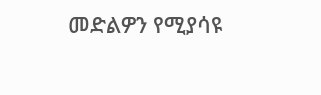መድልዎን የሚያሳዩ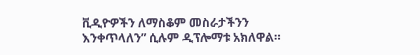ቪዲዮዎችን ለማስቆም መስራታችንን እንቀጥላለን” ሲሉም ዲፕሎማቱ አክለዋል።